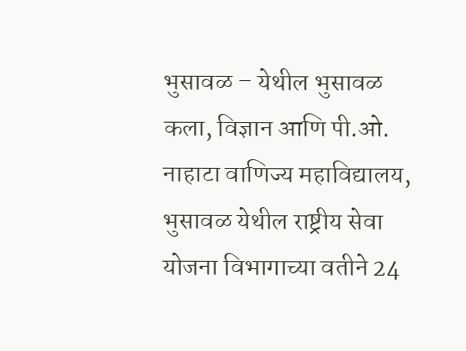भुसावळ – येथील भुसावळ कला, विज्ञान आणि पी.ओ. नाहाटा वाणिज्य महाविद्यालय, भुसावळ येथील राष्ट्रीय सेवा योजना विभागाच्या वतीने 24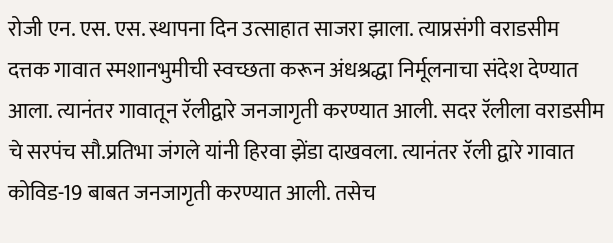रोजी एन. एस. एस. स्थापना दिन उत्साहात साजरा झाला. त्याप्रसंगी वराडसीम दत्तक गावात स्मशानभुमीची स्वच्छता करून अंधश्रद्धा निर्मूलनाचा संदेश देण्यात आला. त्यानंतर गावातून रॅलीद्वारे जनजागृती करण्यात आली. सदर रॅलीला वराडसीम चे सरपंच सौ.प्रतिभा जंगले यांनी हिरवा झेंडा दाखवला. त्यानंतर रॅली द्वारे गावात कोविड-19 बाबत जनजागृती करण्यात आली. तसेच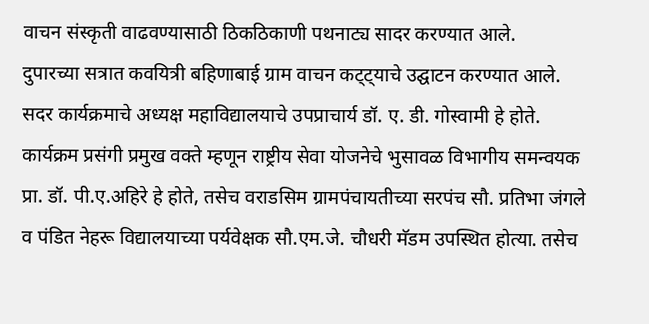वाचन संस्कृती वाढवण्यासाठी ठिकठिकाणी पथनाट्य सादर करण्यात आले.
दुपारच्या सत्रात कवयित्री बहिणाबाई ग्राम वाचन कट्ट्याचे उद्घाटन करण्यात आले. सदर कार्यक्रमाचे अध्यक्ष महाविद्यालयाचे उपप्राचार्य डॉ. ए. डी. गोस्वामी हे होते. कार्यक्रम प्रसंगी प्रमुख वक्ते म्हणून राष्ट्रीय सेवा योजनेचे भुसावळ विभागीय समन्वयक प्रा. डॉ. पी.ए.अहिरे हे होते, तसेच वराडसिम ग्रामपंचायतीच्या सरपंच सौ. प्रतिभा जंगले व पंडित नेहरू विद्यालयाच्या पर्यवेक्षक सौ.एम.जे. चौधरी मॅडम उपस्थित होत्या. तसेच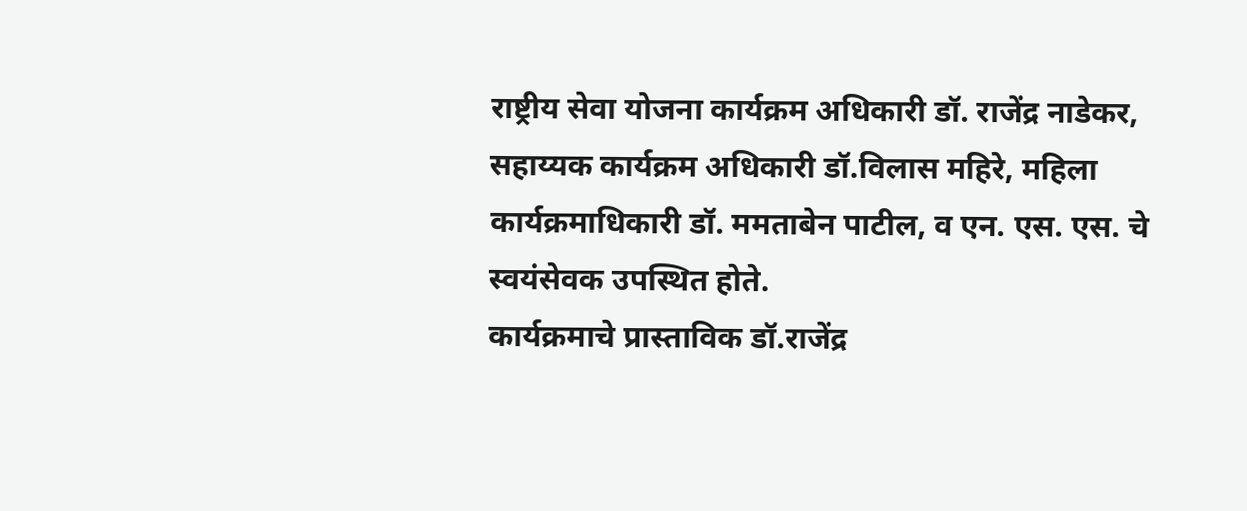राष्ट्रीय सेवा योजना कार्यक्रम अधिकारी डॉ. राजेंद्र नाडेकर, सहाय्यक कार्यक्रम अधिकारी डॉ.विलास महिरे, महिला कार्यक्रमाधिकारी डॉ. ममताबेन पाटील, व एन. एस. एस. चे स्वयंसेवक उपस्थित होते.
कार्यक्रमाचे प्रास्ताविक डॉ.राजेंद्र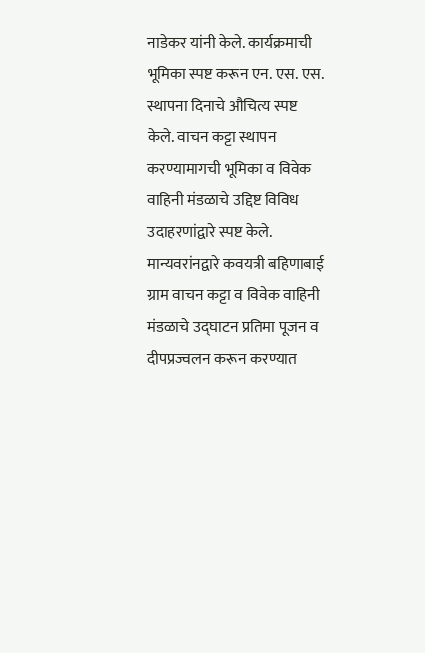नाडेकर यांनी केले. कार्यक्रमाची भूमिका स्पष्ट करून एन. एस. एस. स्थापना दिनाचे औचित्य स्पष्ट केले. वाचन कट्टा स्थापन करण्यामागची भूमिका व विवेक वाहिनी मंडळाचे उद्दिष्ट विविध उदाहरणांद्वारे स्पष्ट केले.
मान्यवरांनद्वारे कवयत्री बहिणाबाई ग्राम वाचन कट्टा व विवेक वाहिनी मंडळाचे उद्घाटन प्रतिमा पूजन व दीपप्रज्वलन करून करण्यात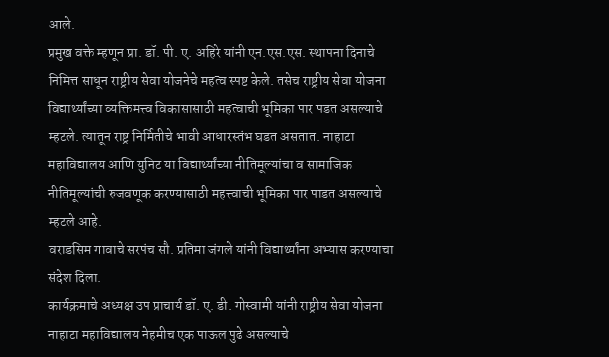आले.
प्रमुख वक्ते म्हणून प्रा. डॉ. पी. ए. अहिरे यांनी एन.एस.एस. स्थापना दिनाचे निमित्त साधून राष्ट्रीय सेवा योजनेचे महत्व स्पष्ट केले. तसेच राष्ट्रीय सेवा योजना विद्यार्थ्यांच्या व्यक्तिमत्त्व विकासासाठी महत्वाची भूमिका पार पडत असल्याचे म्हटले. त्यातून राष्ट्र निर्मितीचे भावी आधारस्तंभ घडत असतात. नाहाटा महाविद्यालय आणि युनिट या विद्यार्थ्यांच्या नीतिमूल्यांचा व सामाजिक नीतिमूल्यांची रुजवणूक करण्यासाठी महत्त्वाची भूमिका पार पाडत असल्याचे म्हटले आहे.
वराडसिम गावाचे सरपंच सौ. प्रतिमा जंगले यांनी विद्यार्थ्यांना अभ्यास करण्याचा संदेश दिला.
कार्यक्रमाचे अध्यक्ष उप प्राचार्य डॉ. ए. डी. गोस्वामी यांनी राष्ट्रीय सेवा योजना नाहाटा महाविद्यालय नेहमीच एक पाऊल पुढे असल्याचे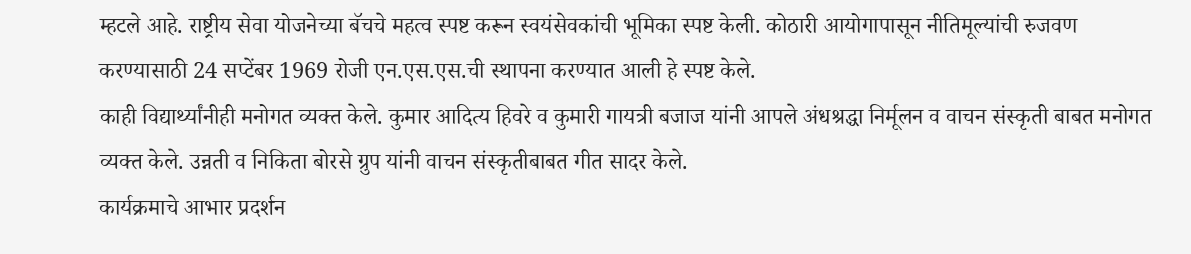म्हटले आहे. राष्ट्रीय सेवा योजनेच्या बॅचचे महत्व स्पष्ट करून स्वयंसेवकांची भूमिका स्पष्ट केली. कोठारी आयोगापासून नीतिमूल्यांची रुजवण करण्यासाठी 24 सप्टेंबर 1969 रोजी एन.एस.एस.ची स्थापना करण्यात आली हे स्पष्ट केले.
काही विद्यार्थ्यांनीही मनोगत व्यक्त केले. कुमार आदित्य हिवरे व कुमारी गायत्री बजाज यांनी आपले अंधश्रद्धा निर्मूलन व वाचन संस्कृती बाबत मनोगत व्यक्त केले. उन्नती व निकिता बोरसे ग्रुप यांनी वाचन संस्कृतीबाबत गीत सादर केले.
कार्यक्रमाचे आभार प्रदर्शन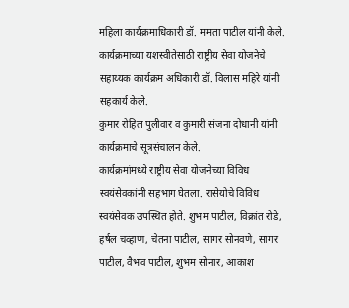महिला कार्यक्रमाधिकारी डॉ. ममता पाटील यांनी केले.
कार्यक्रमाच्या यशस्वीतेसाठी राष्ट्रीय सेवा योजनेचे सहाय्यक कार्यक्रम अधिकारी डॉ. विलास महिरे यांनी सहकार्य केले.
कुमार रोहित पुलीवार व कुमारी संजना दोधानी यांनी कार्यक्रमाचे सूत्रसंचालन केले.
कार्यक्रमांमध्ये राष्ट्रीय सेवा योजनेच्या विविध स्वयंसेवकांनी सहभाग घेतला. रासेयोचे विविध स्वयंसेवक उपस्थित होते. शुभम पाटील, विक्रांत रोडे, हर्षल चव्हाण, चेतना पाटील, सागर सोनवणे, सागर पाटील, वैभव पाटील, शुभम सोनार, आकाश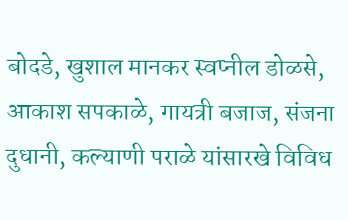बोदडे, खुशाल मानकर स्वप्नील डोळसे, आकाश सपकाळे, गायत्री बजाज, संजना दुधानी, कल्याणी पराळे यांसारखे विविध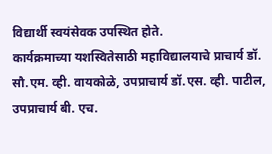विद्यार्थी स्वयंसेवक उपस्थित होते.
कार्यक्रमाच्या यशस्वितेसाठी महाविद्यालयाचे प्राचार्य डॉ. सौ.एम. व्ही. वायकोळे, उपप्राचार्य डॉ.एस. व्ही. पाटील, उपप्राचार्य बी. एच.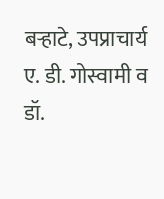बऱ्हाटे, उपप्राचार्य ए. डी. गोस्वामी व डॉ.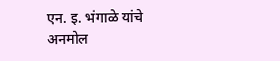एन. इ. भंगाळे यांचे अनमोल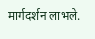मार्गदर्शन लाभले.